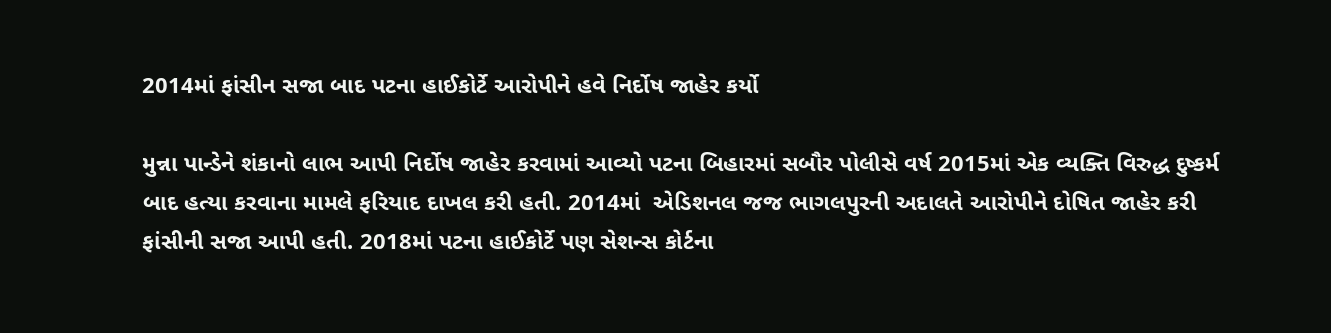2014માં ફાંસીન સજા બાદ પટના હાઈકોર્ટે આરોપીને હવે નિર્દોષ જાહેર કર્યો

મુન્ના પાન્ડેને શંકાનો લાભ આપી નિર્દોષ જાહેર કરવામાં આવ્યો પટના બિહારમાં સબૌર પોલીસે વર્ષ 2015માં એક વ્યક્તિ વિરુદ્ધ દુષ્કર્મ બાદ હત્યા કરવાના મામલે ફરિયાદ દાખલ કરી હતી. 2014માં  એડિશનલ જજ ભાગલપુરની અદાલતે આરોપીને દોષિત જાહેર કરી ફાંસીની સજા આપી હતી. 2018માં પટના હાઈકોર્ટે પણ સેશન્સ કોર્ટના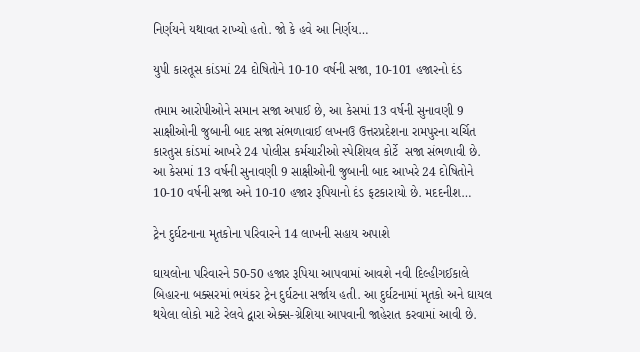નિર્ણયને યથાવત રાખ્યો હતો. જો કે હવે આ નિર્ણય…

યુપી કારતૂસ કાંડમાં 24 દોષિતોને 10-10 વર્ષની સજા, 10-101 હજારનો દંડ

તમામ આરોપીઓને સમાન સજા અપાઈ છે, આ કેસમાં 13 વર્ષની સુનાવણી 9 સાક્ષીઓની જુબાની બાદ સજા સંભળાવાઈ લખનઉ ઉત્તરપ્રદેશના રામપુરના ચર્ચિત કારતુસ કાંડમાં આખરે 24 પોલીસ કર્મચારીઓ સ્પેશિયલ કોર્ટે  સજા સંભળાવી છે. આ કેસમાં 13 વર્ષની સુનાવણી 9 સાક્ષીઓની જુબાની બાદ આખરે 24 દોષિતોને 10-10 વર્ષની સજા અને 10-10 હજાર રૂપિયાનો દંડ ફટકારાયો છે. મદદનીશ…

ટ્રેન દુર્ઘટનાના મૃતકોના પરિવારને 14 લાખની સહાય અપાશે

ઘાયલોના પરિવારને 50-50 હજાર રૂપિયા આપવામાં આવશે નવી દિલ્હીગઈકાલે બિહારના બક્સરમાં ભયંકર ટ્રેન દુર્ઘટના સર્જાય હતી. આ દુર્ઘટનામાં મૃતકો અને ઘાયલ થયેલા લોકો માટે રેલવે દ્વારા એક્સ-ગ્રેશિયા આપવાની જાહેરાત કરવામાં આવી છે.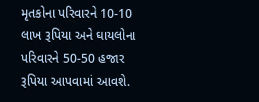મૃતકોના પરિવારને 10-10 લાખ રૂપિયા અને ઘાયલોના પરિવારને 50-50 હજાર રૂપિયા આપવામાં આવશે.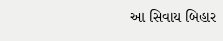આ સિવાય બિહાર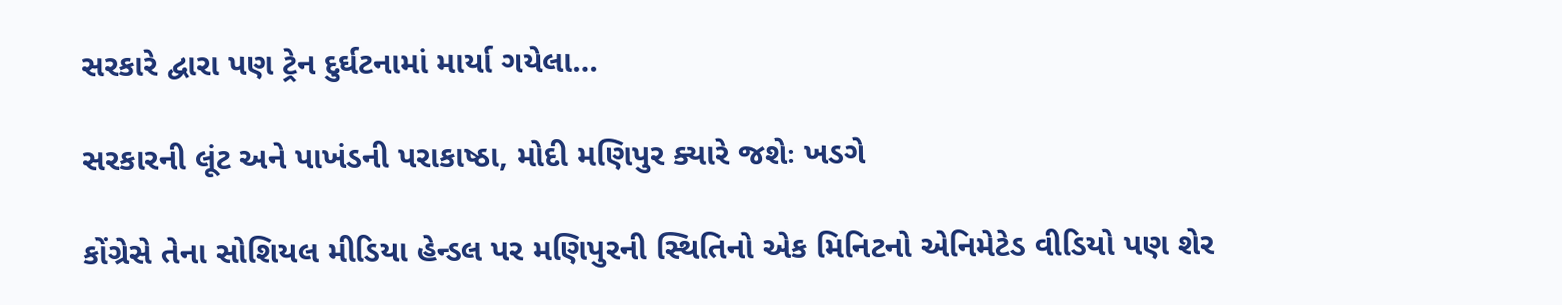સરકારે દ્વારા પણ ટ્રેન દુર્ઘટનામાં માર્યા ગયેલા…

સરકારની લૂંટ અને પાખંડની પરાકાષ્ઠા, મોદી મણિપુર ક્યારે જશેઃ ખડગે

કોંગ્રેસે તેના સોશિયલ મીડિયા હેન્ડલ પર મણિપુરની સ્થિતિનો એક મિનિટનો એનિમેટેડ વીડિયો પણ શેર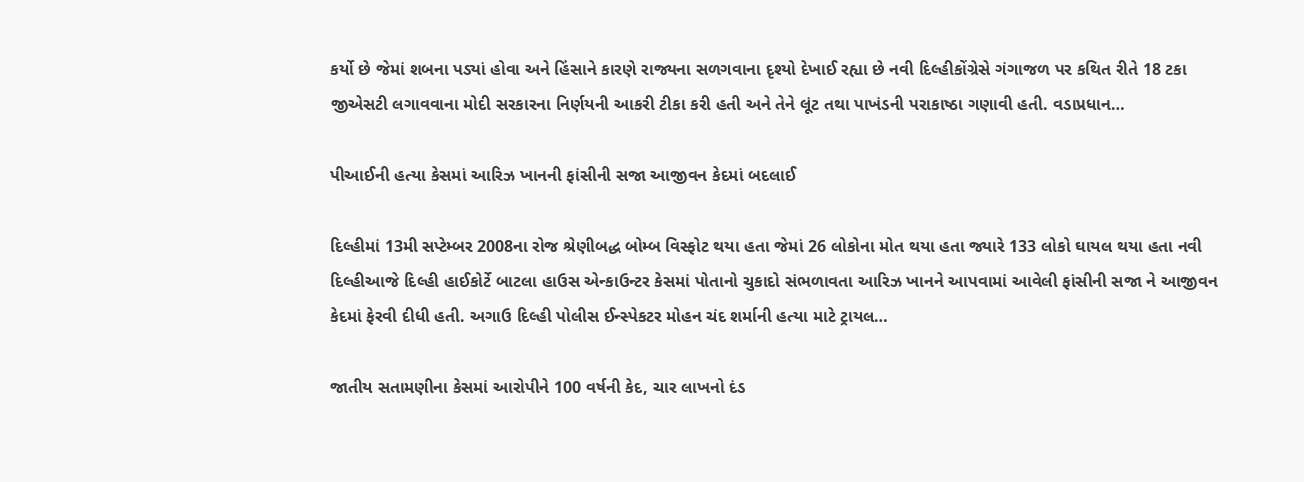કર્યો છે જેમાં શબના પડ્યાં હોવા અને હિંસાને કારણે રાજ્યના સળગવાના દૃશ્યો દેખાઈ રહ્યા છે નવી દિલ્હીકોંગ્રેસે ગંગાજળ પર કથિત રીતે 18 ટકા જીએસટી લગાવવાના મોદી સરકારના નિર્ણયની આકરી ટીકા કરી હતી અને તેને લૂંટ તથા પાખંડની પરાકાષ્ઠા ગણાવી હતી. વડાપ્રધાન…

પીઆઈની હત્યા કેસમાં આરિઝ ખાનની ફાંસીની સજા આજીવન કેદમાં બદલાઈ

દિલ્હીમાં 13મી સપ્ટેમ્બર 2008ના રોજ શ્રેણીબદ્ધ બોમ્બ વિસ્ફોટ થયા હતા જેમાં 26 લોકોના મોત થયા હતા જ્યારે 133 લોકો ઘાયલ થયા હતા નવી દિલ્હીઆજે દિલ્હી હાઈકોર્ટે બાટલા હાઉસ એન્કાઉન્ટર કેસમાં પોતાનો ચુકાદો સંભળાવતા આરિઝ ખાનને આપવામાં આવેલી ફાંસીની સજા ને આજીવન કેદમાં ફેરવી દીધી હતી. અગાઉ દિલ્હી પોલીસ ઈન્સ્પેકટર મોહન ચંદ શર્માની હત્યા માટે ટ્રાયલ…

જાતીય સતામણીના કેસમાં આરોપીને 100 વર્ષની કેદ, ચાર લાખનો દંડ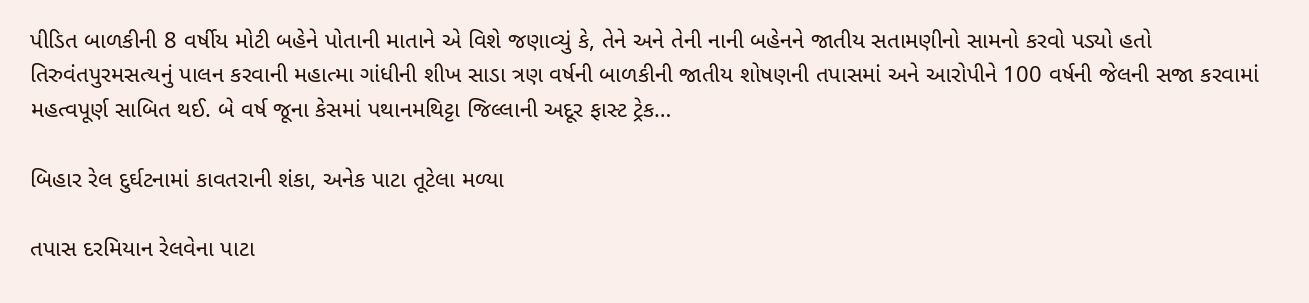પીડિત બાળકીની 8 વર્ષીય મોટી બહેને પોતાની માતાને એ વિશે જણાવ્યું કે, તેને અને તેની નાની બહેનને જાતીય સતામણીનો સામનો કરવો પડ્યો હતો તિરુવંતપુરમસત્યનું પાલન કરવાની મહાત્મા ગાંધીની શીખ સાડા ત્રણ વર્ષની બાળકીની જાતીય શોષણની તપાસમાં અને આરોપીને 100 વર્ષની જેલની સજા કરવામાં મહત્વપૂર્ણ સાબિત થઈ. બે વર્ષ જૂના કેસમાં પથાનમથિટ્ટા જિલ્લાની અદૂર ફાસ્ટ ટ્રેક…

બિહાર રેલ દુર્ઘટનામાં કાવતરાની શંકા, અનેક પાટા તૂટેલા મળ્યા

તપાસ દરમિયાન રેલવેના પાટા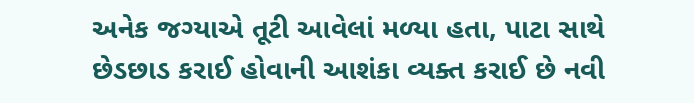અનેક જગ્યાએ તૂટી આવેલાં મળ્યા હતા, પાટા સાથે છેડછાડ કરાઈ હોવાની આશંકા વ્યક્ત કરાઈ છે નવી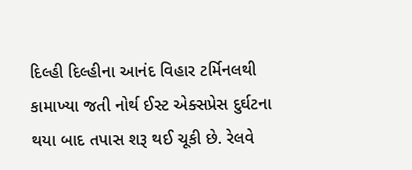દિલ્હી દિલ્હીના આનંદ વિહાર ટર્મિનલથી કામાખ્યા જતી નોર્થ ઈસ્ટ એક્સપ્રેસ દુર્ઘટના થયા બાદ તપાસ શરૂ થઈ ચૂકી છે. રેલવે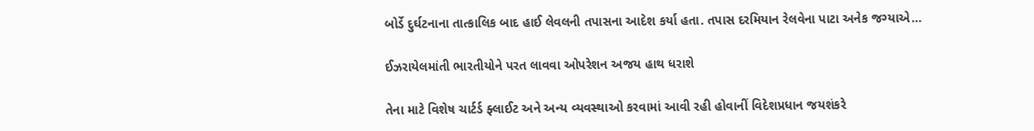બોર્ડે દુર્ઘટનાના તાત્કાલિક બાદ હાઈ લેવલની તપાસના આદેશ કર્યા હતા. તપાસ દરમિયાન રેલવેના પાટા અનેક જગ્યાએ…

ઈઝરાયેલમાંતી ભારતીયોને પરત લાવવા ઓપરેશન અજય હાથ ધરાશે

તેના માટે વિશેષ ચાર્ટર્ડ ફ્લાઈટ અને અન્ય વ્યવસ્થાઓ કરવામાં આવી રહી હોવાનીં વિદેશપ્રધાન જયશંકરે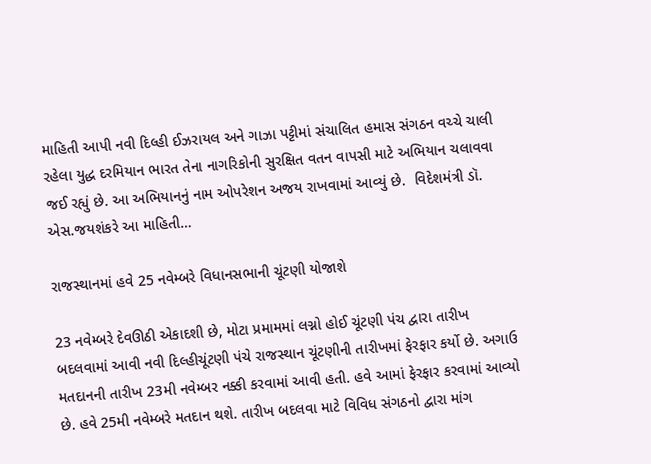માહિતી આપી નવી દિલ્હી ઈઝરાયલ અને ગાઝા પટ્ટીમાં સંચાલિત હમાસ સંગઠન વચ્ચે ચાલી રહેલા યુદ્ધ દરમિયાન ભારત તેના નાગરિકોની સુરક્ષિત વતન વાપસી માટે અભિયાન ચલાવવા જઈ રહ્યું છે. આ અભિયાનનું નામ ઓપરેશન અજય રાખવામાં આવ્યું છે.  વિદેશમંત્રી ડૉ. એસ.જયશંકરે આ માહિતી…

રાજસ્થાનમાં હવે 25 નવેમ્બરે વિધાનસભાની ચૂંટણી યોજાશે

23 નવેમ્બરે દેવઊઠી એકાદશી છે, મોટા પ્રમામમાં લગ્નો હોઈ ચૂંટણી પંચ દ્વારા તારીખ બદલવામાં આવી નવી દિલ્હીચૂંટણી પંચે રાજસ્થાન ચૂંટણીની તારીખમાં ફેરફાર કર્યો છે. અગાઉ મતદાનની તારીખ 23મી નવેમ્બર નક્કી કરવામાં આવી હતી. હવે આમાં ફેરફાર કરવામાં આવ્યો છે. હવે 25મી નવેમ્બરે મતદાન થશે. તારીખ બદલવા માટે વિવિધ સંગઠનો દ્વારા માંગ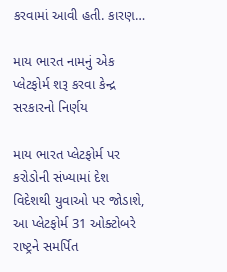કરવામાં આવી હતી. કારણ…

માય ભારત નામનું એક પ્લેટફોર્મ શરૂ કરવા કેન્દ્ર સરકારનો નિર્ણય

માય ભારત પ્લેટફોર્મ પર કરોડોની સંખ્યામાં દેશ વિદેશથી યુવાઓ પર જોડાશે, આ પ્લેટફોર્મ 31 ઓક્ટોબરે રાષ્ટ્રને સમર્પિત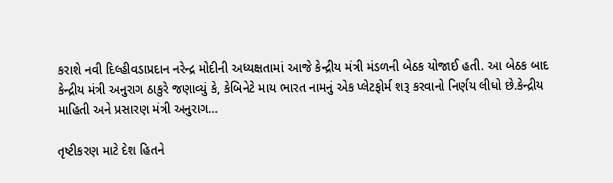કરાશે નવી દિલ્હીવડાપ્રદાન નરેન્દ્ર મોદીની અધ્યક્ષતામાં આજે કેન્દ્રીય મંત્રી મંડળની બેઠક યોજાઈ હતી. આ બેઠક બાદ કેન્દ્રીય મંત્રી અનુરાગ ઠાકુરે જણાવ્યું કે, કેબિનેટે માય ભારત નામનું એક પ્લેટફોર્મ શરૂ કરવાનો નિર્ણય લીધો છે.કેન્દ્રીય માહિતી અને પ્રસારણ મંત્રી અનુરાગ…

તૃષ્ટીકરણ માટે દેશ હિતને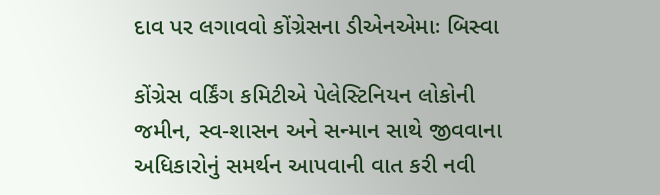દાવ પર લગાવવો કોંગ્રેસના ડીએનએમાઃ બિસ્વા

કોંગ્રેસ વર્કિંગ કમિટીએ પેલેસ્ટિનિયન લોકોની જમીન, સ્વ-શાસન અને સન્માન સાથે જીવવાના અધિકારોનું સમર્થન આપવાની વાત કરી નવી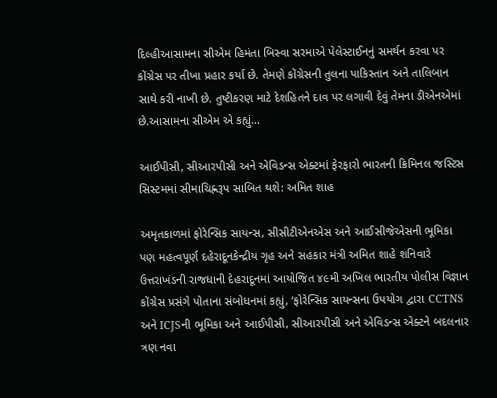દિલ્હીઆસામના સીએમ હિમંતા બિસ્વા સરમાએ પેલેસ્ટાઈનનું સમર્થન કરવા પર કોંગ્રેસ પર તીખા પ્રહાર કર્યા છે. તેમણે કોંગ્રેસની તુલના પાકિસ્તાન અને તાલિબાન સાથે કરી નાખી છે. તુષ્ટીકરણ માટે દેશહિતને દાવ પર લગાવી દેવું તેમના ડીએનએમાં છે.આસામના સીએમ એ કહ્યું…

આઈપીસી, સીઆરપીસી અને એવિડન્સ એક્ટમાં ફેરફારો ભારતની ક્રિમિનલ જસ્ટિસ સિસ્ટમમાં સીમાચિહ્નરૂપ સાબિત થશે: અમિત શાહ

અમૃતકાળમાં ફોરેન્સિક સાયન્સ, સીસીટીએનએસ અને આઈસીજેએસની ભૂમિકા પણ મહત્વપૂર્ણ દહેરાદૂનકેન્દ્રીય ગૃહ અને સહકાર મંત્રી અમિત શાહે શનિવારે ઉત્તરાખંડની રાજધાની દેહરાદૂનમાં આયોજિત ૪૯મી અખિલ ભારતીય પોલીસ વિજ્ઞાન કોંગ્રેસ પ્રસંગે પોતાના સંબોધનમાં કહ્યું, ‘ફોરેન્સિક સાયન્સના ઉપયોગ દ્વારા CCTNS અને ICJSની ભૂમિકા અને આઈપીસી, સીઆરપીસી અને એવિડન્સ એક્ટને બદલનાર ત્રણ નવા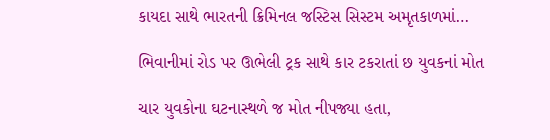કાયદા સાથે ભારતની ક્રિમિનલ જસ્ટિસ સિસ્ટમ અમૃતકાળમાં…

ભિવાનીમાં રોડ પર ઊભેલી ટ્રક સાથે કાર ટકરાતાં છ યુવકનાં મોત

ચાર યુવકોના ઘટનાસ્થળે જ મોત નીપજ્યા હતા,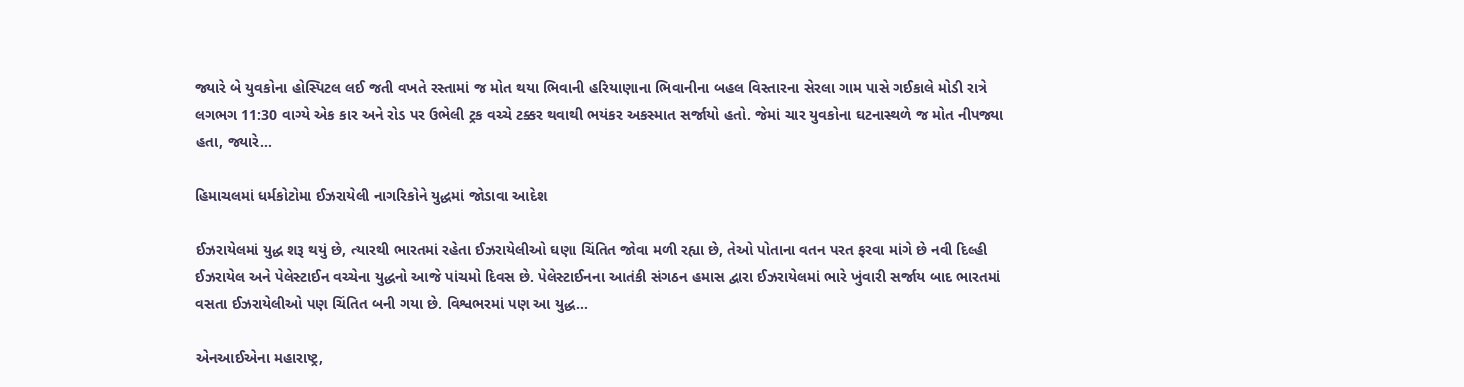જ્યારે બે યુવકોના હોસ્પિટલ લઈ જતી વખતે રસ્તામાં જ મોત થયા ભિવાની હરિયાણાના ભિવાનીના બહલ વિસ્તારના સેરલા ગામ પાસે ગઈકાલે મોડી રાત્રે લગભગ 11:30 વાગ્યે એક કાર અને રોડ પર ઉભેલી ટ્રક વચ્ચે ટક્કર થવાથી ભયંકર અકસ્માત સર્જાયો હતો. જેમાં ચાર યુવકોના ઘટનાસ્થળે જ મોત નીપજ્યા હતા, જ્યારે…

હિમાચલમાં ધર્મકોટોમા ઈઝરાયેલી નાગરિકોને યુદ્ધમાં જોડાવા આદેશ

ઈઝરાયેલમાં યુદ્ધ શરૂ થયું છે, ત્યારથી ભારતમાં રહેતા ઈઝરાયેલીઓ ઘણા ચિંતિત જોવા મળી રહ્યા છે, તેઓ પોતાના વતન પરત ફરવા માંગે છે નવી દિલ્હી ઈઝરાયેલ અને પેલેસ્ટાઈન વચ્ચેના યુદ્ધનો આજે પાંચમો દિવસ છે. પેલેસ્ટાઈનના આતંકી સંગઠન હમાસ દ્વારા ઈઝરાયેલમાં ભારે ખુંવારી સર્જાય બાદ ભારતમાં વસતા ઈઝરાયેલીઓ પણ ચિંતિત બની ગયા છે. વિશ્વભરમાં પણ આ યુદ્ધ…

એનઆઈએના મહારાષ્ટ્ર,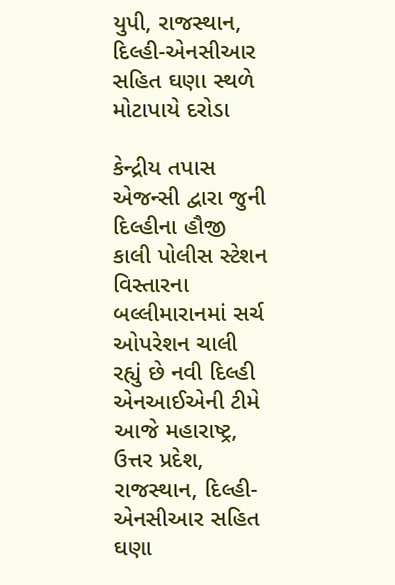યુપી, રાજસ્થાન, દિલ્હી-એનસીઆર સહિત ઘણા સ્થળે મોટાપાયે દરોડા

કેન્દ્રીય તપાસ એજન્સી દ્વારા જુની દિલ્હીના હૌજી કાલી પોલીસ સ્ટેશન વિસ્તારના બલ્લીમારાનમાં સર્ચ ઓપરેશન ચાલી રહ્યું છે નવી દિલ્હી એનઆઈએની ટીમે આજે મહારાષ્ટ્ર, ઉત્તર પ્રદેશ, રાજસ્થાન, દિલ્હી-એનસીઆર સહિત ઘણા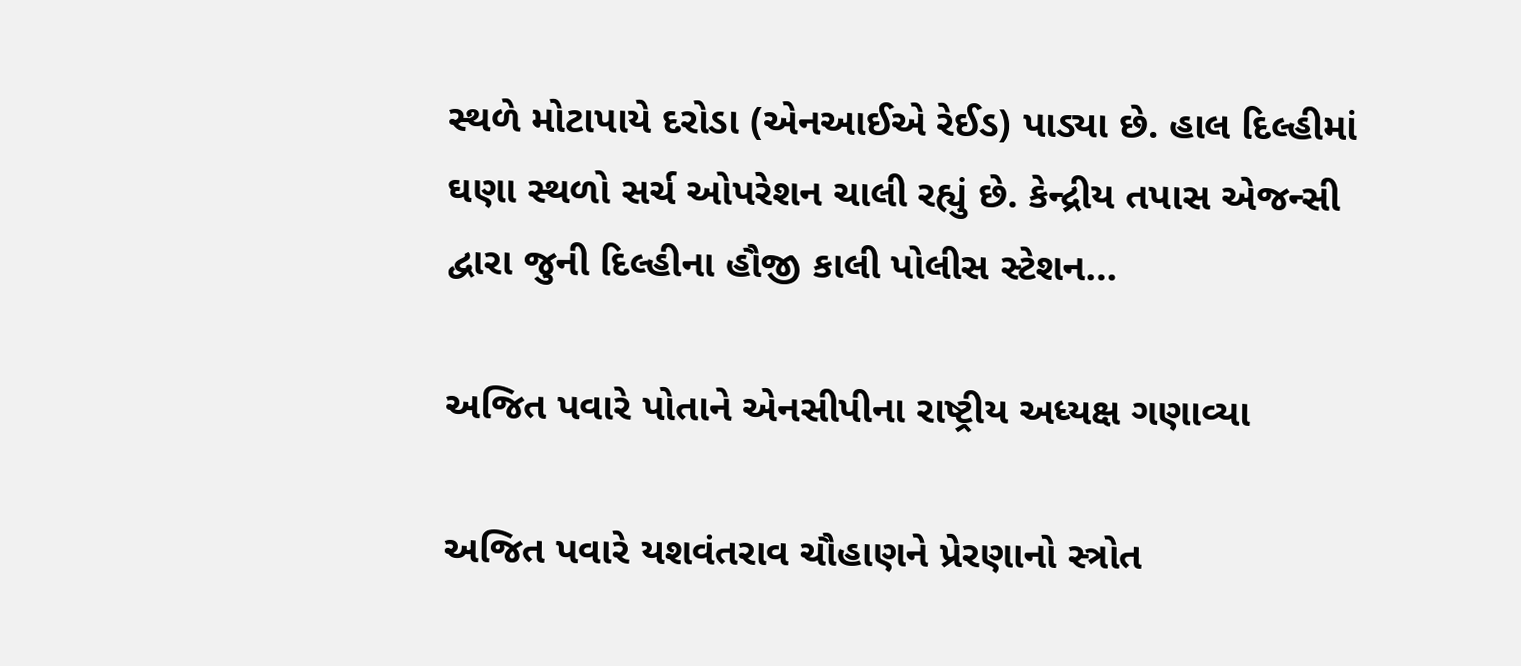સ્થળે મોટાપાયે દરોડા (એનઆઈએ રેઈડ) પાડ્યા છે. હાલ દિલ્હીમાં ઘણા સ્થળો સર્ચ ઓપરેશન ચાલી રહ્યું છે. કેન્દ્રીય તપાસ એજન્સી દ્વારા જુની દિલ્હીના હૌજી કાલી પોલીસ સ્ટેશન…

અજિત પવારે પોતાને એનસીપીના રાષ્ટ્રીય અધ્યક્ષ ગણાવ્યા

અજિત પવારે યશવંતરાવ ચૌહાણને પ્રેરણાનો સ્ત્રોત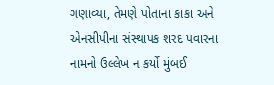ગણાવ્યા, તેમણે પોતાના કાકા અને એનસીપીના સંસ્થાપક શરદ પવારના નામનો ઉલ્લેખ ન કર્યો મુંબઈ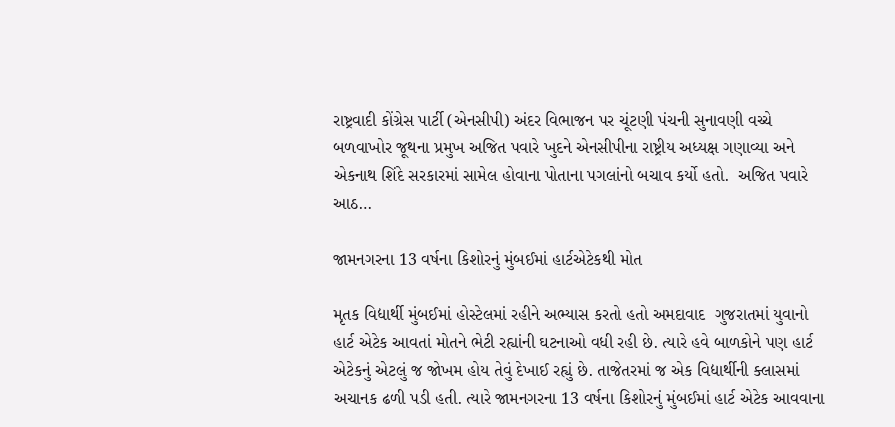રાષ્ટ્રવાદી કોંગ્રેસ પાર્ટી (એનસીપી) અંદર વિભાજન પર ચૂંટણી પંચની સુનાવણી વચ્ચે બળવાખોર જૂથના પ્રમુખ અજિત પવારે ખુદને એનસીપીના રાષ્ટ્રીય અધ્યક્ષ ગણાવ્યા અને એકનાથ શિંદે સરકારમાં સામેલ હોવાના પોતાના પગલાંનો બચાવ કર્યો હતો.  અજિત પવારે આઠ…

જામનગરના 13 વર્ષના કિશોરનું મુંબઈમાં હાર્ટએટેકથી મોત

મૃતક વિદ્યાર્થી મુંબઈમાં હોસ્ટેલમાં રહીને અભ્યાસ કરતો હતો અમદાવાદ  ગુજરાતમાં યુવાનો હાર્ટ એટેક આવતાં મોતને ભેટી રહ્યાંની ઘટનાઓ વધી રહી છે. ત્યારે હવે બાળકોને પણ હાર્ટ એટેકનું એટલું જ જોખમ હોય તેવું દેખાઈ રહ્યું છે. તાજેતરમાં જ એક વિદ્યાર્થીની ક્લાસમાં અચાનક ઢળી પડી હતી. ત્યારે જામનગરના 13 વર્ષના કિશોરનું મુંબઈમાં હાર્ટ એટેક આવવાના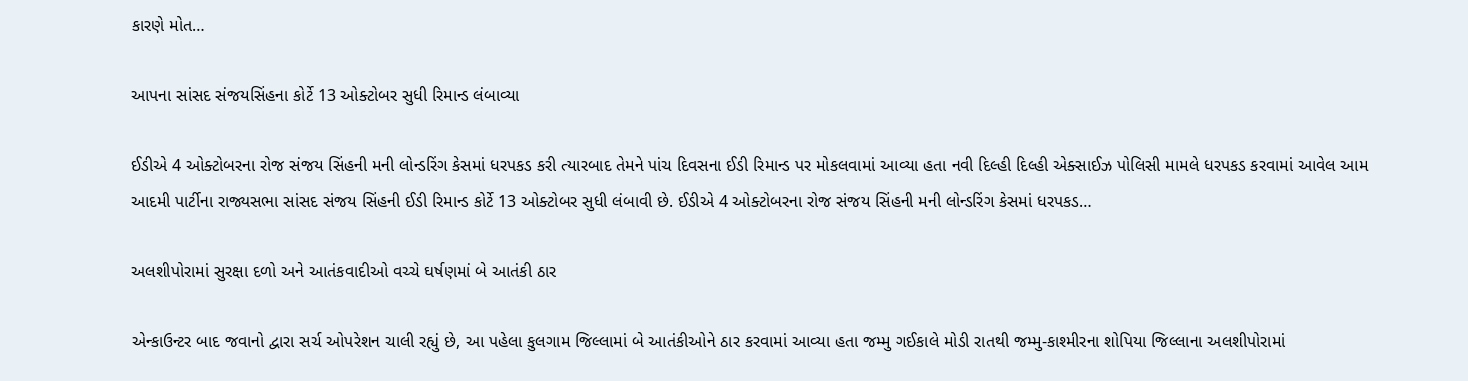કારણે મોત…

આપના સાંસદ સંજયસિંહના કોર્ટે 13 ઓક્ટોબર સુધી રિમાન્ડ લંબાવ્યા

ઈડીએ 4 ઓક્ટોબરના રોજ સંજય સિંહની મની લોન્ડરિંગ કેસમાં ધરપકડ કરી ત્યારબાદ તેમને પાંચ દિવસના ઈડી રિમાન્ડ પર મોકલવામાં આવ્યા હતા નવી દિલ્હી દિલ્હી એક્સાઈઝ પોલિસી મામલે ધરપકડ કરવામાં આવેલ આમ આદમી પાર્ટીના રાજ્યસભા સાંસદ સંજય સિંહની ઈડી રિમાન્ડ કોર્ટે 13 ઓક્ટોબર સુધી લંબાવી છે. ઈડીએ 4 ઓક્ટોબરના રોજ સંજય સિંહની મની લોન્ડરિંગ કેસમાં ધરપકડ…

અલશીપોરામાં સુરક્ષા દળો અને આતંકવાદીઓ વચ્ચે ઘર્ષણમાં બે આતંકી ઠાર

એન્કાઉન્ટર બાદ જવાનો દ્વારા સર્ચ ઓપરેશન ચાલી રહ્યું છે, આ પહેલા કુલગામ જિલ્લામાં બે આતંકીઓને ઠાર કરવામાં આવ્યા હતા જમ્મુ ગઈકાલે મોડી રાતથી જમ્મુ-કાશ્મીરના શોપિયા જિલ્લાના અલશીપોરામાં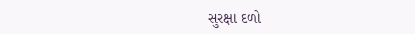સુરક્ષા દળો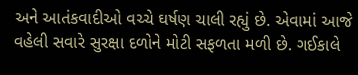અને આતંકવાદીઓ વચ્ચે ઘર્ષણ ચાલી રહ્યું છે. એવામાં આજે વહેલી સવારે સુરક્ષા દળોને મોટી સફળતા મળી છે. ગઈકાલે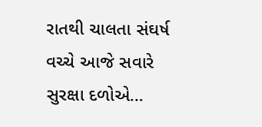રાતથી ચાલતા સંઘર્ષ વચ્ચે આજે સવારે સુરક્ષા દળોએ…